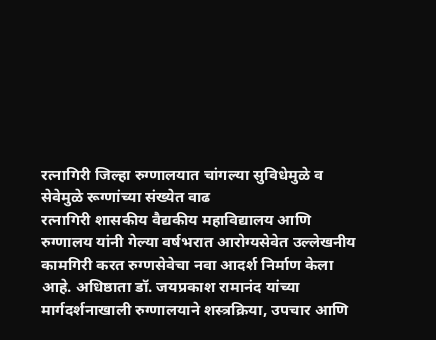रत्नागिरी जिल्हा रुग्णालयात चांगल्या सुविधेमुळे व सेवेमुळे रूग्णांच्या संख्येत वाढ
रत्नागिरी शासकीय वैद्यकीय महाविद्यालय आणि रुग्णालय यांनी गेल्या वर्षभरात आरोग्यसेवेत उल्लेखनीय कामगिरी करत रुग्णसेवेचा नवा आदर्श निर्माण केला आहे. अधिष्ठाता डॉ. जयप्रकाश रामानंद यांच्या मार्गदर्शनाखाली रुग्णालयाने शस्त्रक्रिया, उपचार आणि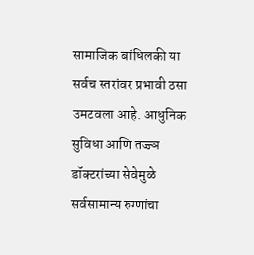सामाजिक बांधिलकी या सर्वच स्तरांवर प्रभावी ठसा उमटवला आहे. आधुनिक सुविधा आणि तज्ज्ञ डॉक्टरांच्या सेवेमुळे सर्वसामान्य रुग्णांचा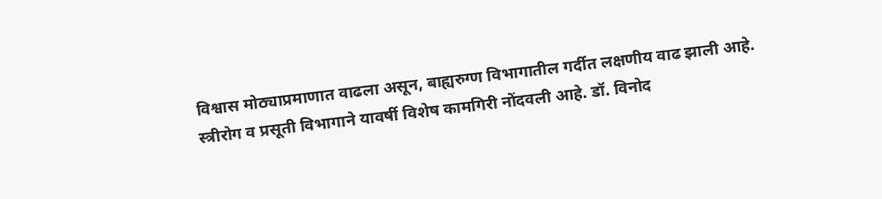विश्वास मोठ्याप्रमाणात वाढला असून, बाह्यरुग्ण विभागातील गर्दीत लक्षणीय वाढ झाली आहे.
स्त्रीरोग व प्रसूती विभागाने यावर्षी विशेष कामगिरी नोंदवली आहे. डॉ. विनोद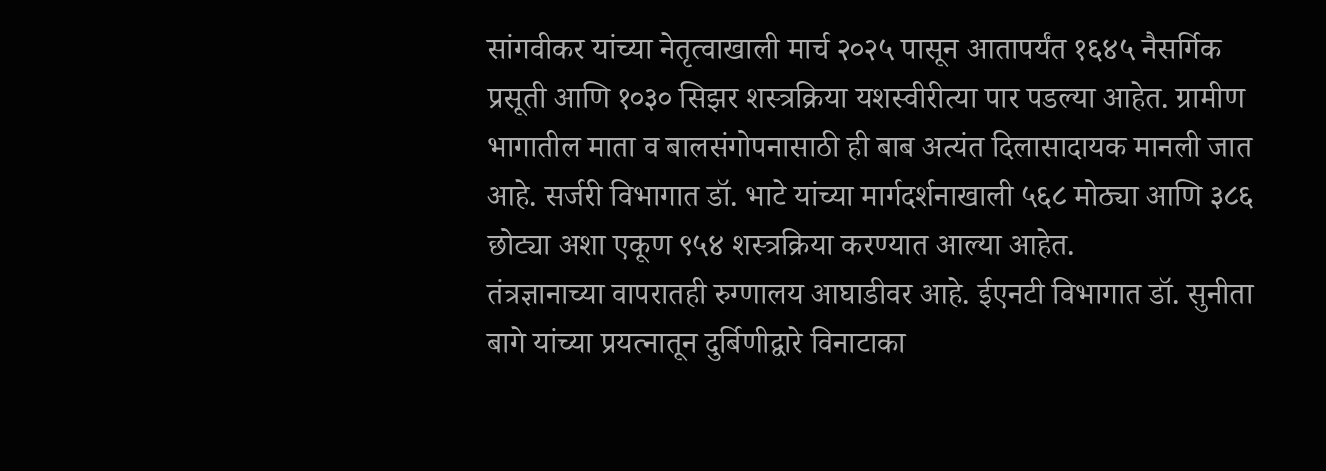सांगवीकर यांच्या नेतृत्वाखाली मार्च २०२५ पासून आतापर्यंत १६४५ नैसर्गिक प्रसूती आणि १०३० सिझर शस्त्रक्रिया यशस्वीरीत्या पार पडल्या आहेत. ग्रामीण भागातील माता व बालसंगोपनासाठी ही बाब अत्यंत दिलासादायक मानली जात आहे. सर्जरी विभागात डॉ. भाटे यांच्या मार्गदर्शनाखाली ५६८ मोठ्या आणि ३८६ छोट्या अशा एकूण ९५४ शस्त्रक्रिया करण्यात आल्या आहेत.
तंत्रज्ञानाच्या वापरातही रुग्णालय आघाडीवर आहे. ईएनटी विभागात डॉ. सुनीता बागे यांच्या प्रयत्नातून दुर्बिणीद्वारे विनाटाका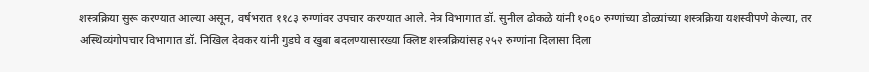शस्त्रक्रिया सुरू करण्यात आल्या असून, वर्षभरात ११८३ रुग्णांवर उपचार करण्यात आले. नेत्र विभागात डॉ. सुनील ढोकळे यांनी १०६० रुग्णांच्या डोळ्यांच्या शस्त्रक्रिया यशस्वीपणे केल्या, तर अस्थिव्यंगोपचार विभागात डॉ. निखिल देवकर यांनी गुडघे व खुबा बदलण्यासारख्या क्लिष्ट शस्त्रक्रियांसह २५२ रुग्णांना दिलासा दिला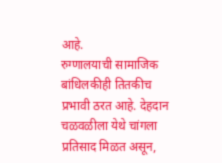आहे.
रुग्णालयाची सामाजिक बांधिलकीही तितकीच प्रभावी ठरत आहे. देहदान चळवळीला येथे चांगला प्रतिसाद मिळत असून,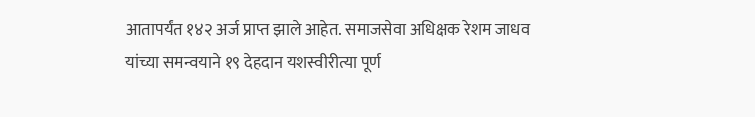आतापर्यंत १४२ अर्ज प्राप्त झाले आहेत. समाजसेवा अधिक्षक रेशम जाधव यांच्या समन्वयाने १९ देहदान यशस्वीरीत्या पूर्ण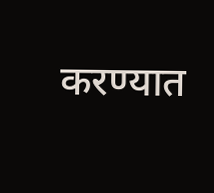करण्यात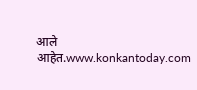आले आहेत.www.konkantoday.com